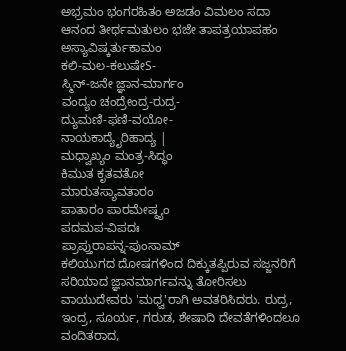ಅಭ್ರಮಂ ಭಂಗರಹಿತಂ ಅಜಡಂ ವಿಮಲಂ ಸದಾ
ಆನಂದ ತೀರ್ಥಮತುಲಂ ಭಜೇ ತಾಪತ್ರಯಾಪಹಂ
ಅಸ್ಯಾವಿಷ್ಕರ್ತುಕಾಮಂ
ಕಲಿ-ಮಲ-ಕಲುಷೇS-
ಸ್ಮಿನ್-ಜನೇ ಜ್ಞಾನ-ಮಾರ್ಗಂ
ವಂದ್ಯಂ ಚಂದ್ರೇಂದ್ರ-ರುದ್ರ-
ದ್ಯುಮಣಿ-ಫಣಿ-ವಯೋ-
ನಾಯಕಾದ್ಯೈರಿಹಾದ್ಯ |
ಮಧ್ವಾಖ್ಯಂ ಮಂತ್ರ-ಸಿದ್ಧಂ
ಕಿಮುತ ಕೃತವತೋ
ಮಾರುತಸ್ಯಾವತಾರಂ
ಪಾತಾರಂ ಪಾರಮೇಷ್ಠ್ಯಂ
ಪದಮಪ-ವಿಪದಃ
ಪ್ರಾಪ್ತುರಾಪನ್ನ-ಪುಂಸಾಮ್
ಕಲಿಯುಗದ ದೋಷಗಳಿಂದ ದಿಕ್ಕುತಪ್ಪಿರುವ ಸಜ್ಜನರಿಗೆ ಸರಿಯಾದ ಜ್ಞಾನಮಾರ್ಗವನ್ನು ತೋರಿಸಲು ವಾಯುದೇವರು 'ಮಧ್ವ'ರಾಗಿ ಅವತರಿಸಿದರು. ರುದ್ರ, ಇಂದ್ರ, ಸೂರ್ಯ, ಗರುಡ, ಶೇಷಾದಿ ದೇವತೆಗಳಿಂದಲೂ ವಂದಿತರಾದ,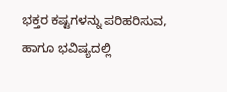ಭಕ್ತರ ಕಷ್ಟಗಳನ್ನು ಪರಿಹರಿಸುವ, ಹಾಗೂ ಭವಿಷ್ಯದಲ್ಲಿ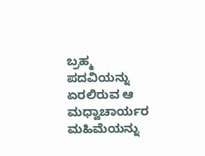ಬ್ರಹ್ಮ ಪದವಿಯನ್ನು ಏರಲಿರುವ ಆ ಮಧ್ವಾಚಾರ್ಯರ ಮಹಿಮೆಯನ್ನು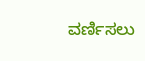ವರ್ಣಿಸಲು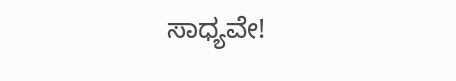ಸಾಧ್ಯವೇ!